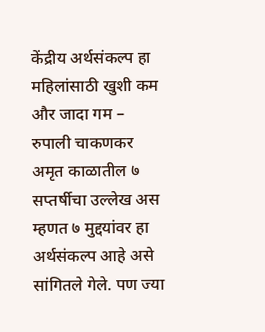केंद्रीय अर्थसंकल्प हा महिलांसाठी खुशी कम और जादा गम – रुपाली चाकणकर
अमृत काळातील ७ सप्तर्षीचा उल्लेख अस म्हणत ७ मुद्दयांवर हा अर्थसंकल्प आहे असे सांगितले गेले. पण ज्या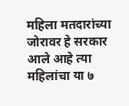महिला मतदारांच्या जोरावर हे सरकार आले आहे त्या महिलांचा या ७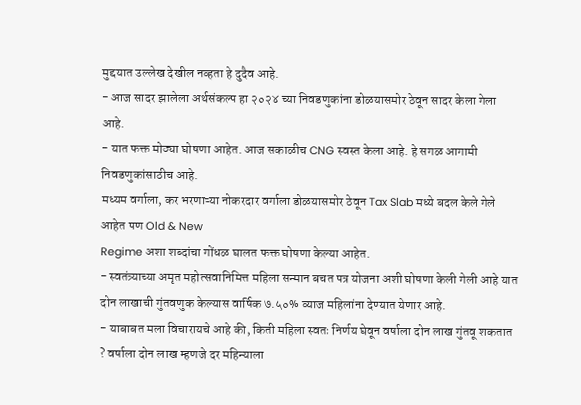मुद्दयात उल्लेख देखील नव्हता हे दुदैव आहे.
- आज सादर झालेला अर्थसंकल्प हा २०२४ च्या निवडणुकांना डोळयासमोर ठेवून सादर केला गेला आहे.
- यात फक्त मोठ्या घोषणा आहेत. आज सकाळीच CNG स्वस्त केला आहे. हे सगळ आगामी निवडणुकांसाठीच आहे.
मध्यम वर्गाला, कर भरणाऱ्या नोकरदार वर्गाला डोळयासमोर ठेवून Tax Slab मध्ये बदल केले गेले आहेत पण Old & New
Regime अशा शब्दांचा गोंधळ घालत फक्त घोषणा केल्या आहेत.
- स्वतंत्र्याच्या अमृत महोत्सवानिमित्त महिला सन्मान बचत पत्र योजना अशी घोषणा केली गेली आहे यात दोन लाखाची गुंतवणुक केल्यास वार्षिक ७.५०% व्याज महिलांना देण्यात येणार आहे.
- याबाबत मला विचारायचे आहे की, किती महिला स्वतः निर्णय घेवून वर्षाला दोन लाख गुंतवू शकतात ? वर्षाला दोन लाख म्हणजे दर महिन्याला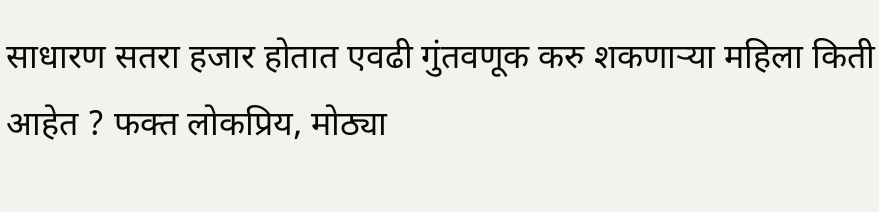साधारण सतरा हजार होतात एवढी गुंतवणूक करु शकणाऱ्या महिला किती आहेत ? फक्त लोकप्रिय, मोठ्या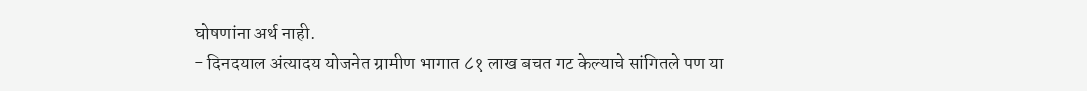घोषणांना अर्थ नाही.
- दिनदयाल अंत्यादय योजनेत ग्रामीण भागात ८१ लाख बचत गट केल्याचे सांगितले पण या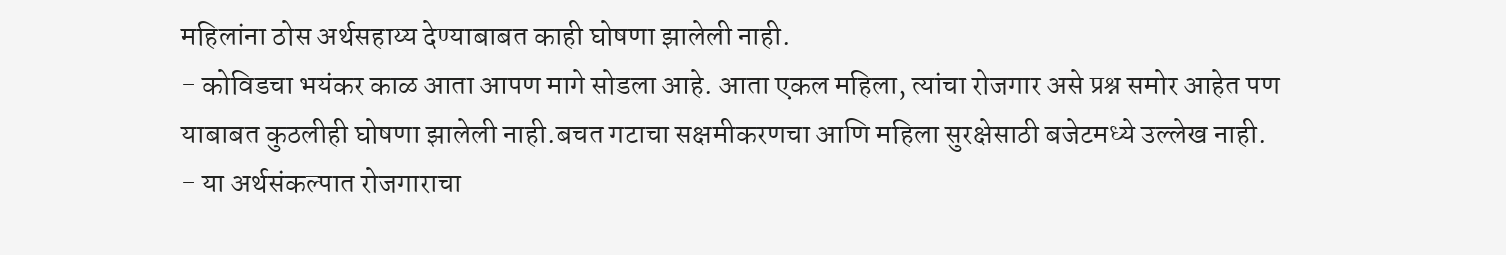महिलांना ठोस अर्थसहाय्य देण्याबाबत काही घोषणा झालेली नाही.
- कोविडचा भयंकर काळ आता आपण मागे सोडला आहे. आता एकल महिला, त्यांचा रोजगार असे प्रश्न समोर आहेत पण याबाबत कुठलीही घोषणा झालेली नाही.बचत गटाचा सक्षमीकरणचा आणि महिला सुरक्षेसाठी बजेटमध्ये उल्लेख नाही.
- या अर्थसंकल्पात रोजगाराचा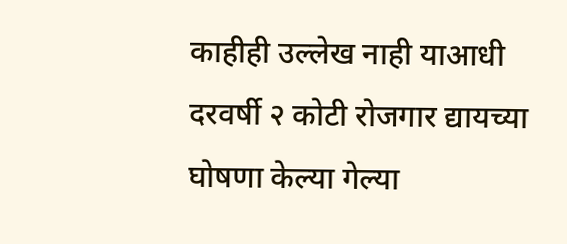काहीही उल्लेख नाही याआधी दरवर्षी २ कोटी रोजगार द्यायच्या घोषणा केल्या गेल्या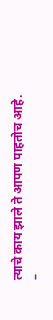त्याचे काय झाले ते आपण पाहतोच आहे.
–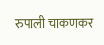रुपाली चाकणकर